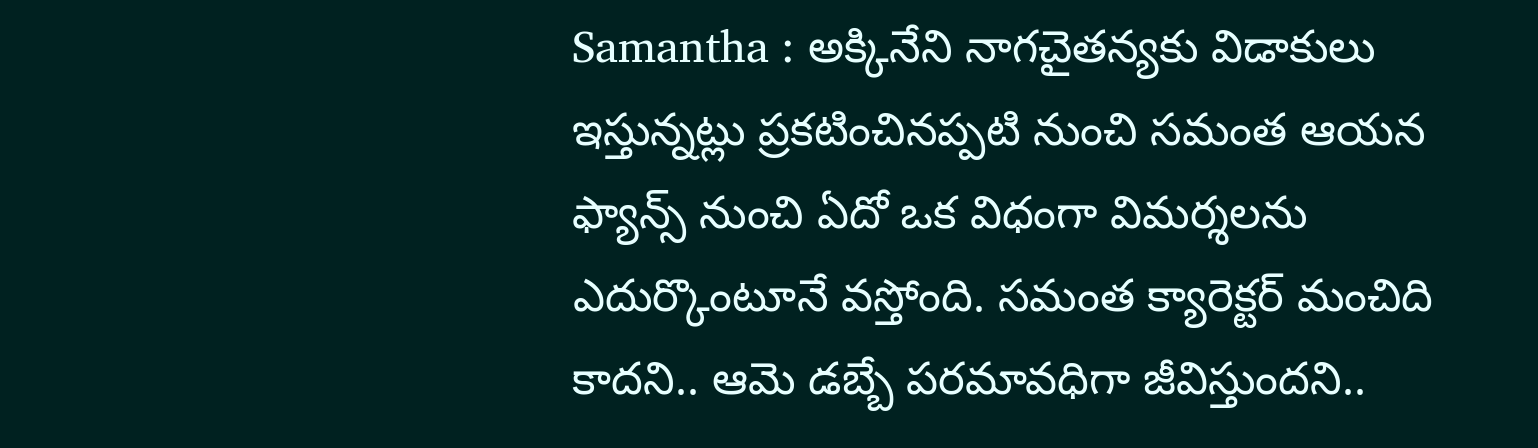Samantha : అక్కినేని నాగచైతన్యకు విడాకులు ఇస్తున్నట్లు ప్రకటించినప్పటి నుంచి సమంత ఆయన ఫ్యాన్స్ నుంచి ఏదో ఒక విధంగా విమర్శలను ఎదుర్కొంటూనే వస్తోంది. సమంత క్యారెక్టర్ మంచిది కాదని.. ఆమె డబ్బే పరమావధిగా జీవిస్తుందని..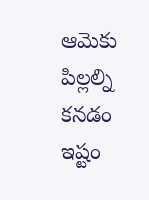ఆమెకు పిల్లల్ని కనడం ఇష్టం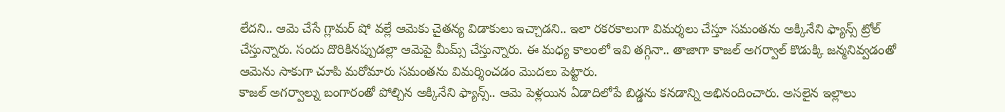లేదని.. ఆమె చేసే గ్లామర్ షో వల్లే ఆమెకు చైతన్య విడాకులు ఇచ్చాడని.. ఇలా రకరకాలుగా విమర్శలు చేస్తూ సమంతను అక్కినేని ఫ్యాన్స్ ట్రోల్ చేస్తున్నారు. సందు దొరికినప్పుడల్లా ఆమెపై మీమ్స్ చేస్తున్నారు. ఈ మధ్య కాలంలో ఇవి తగ్గినా.. తాజాగా కాజల్ అగర్వాల్ కొడుక్కి జన్మనివ్వడంతో ఆమెను సాకుగా చూపి మరోమారు సమంతను విమర్శించడం మొదలు పెట్టారు.
కాజల్ అగర్వాల్ను బంగారంతో పోల్చిన అక్కినేని ఫ్యాన్స్.. ఆమె పెళ్లయిన ఏడాదిలోపే బిడ్డను కనడాన్ని అభినందించారు. అసలైన ఇల్లాలు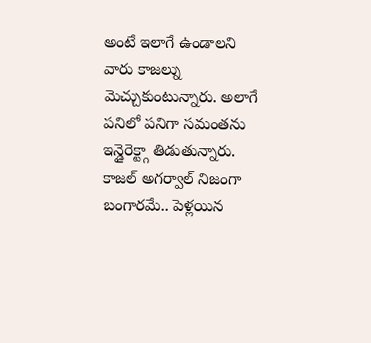అంటే ఇలాగే ఉండాలని వారు కాజల్ను మెచ్చుకుంటున్నారు. అలాగే పనిలో పనిగా సమంతను ఇన్డైరెక్ట్గా తిడుతున్నారు. కాజల్ అగర్వాల్ నిజంగా బంగారమే.. పెళ్లయిన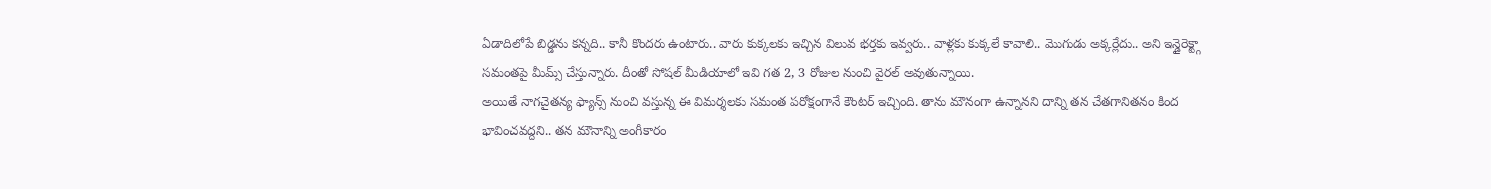ఏడాదిలోపే బిడ్డను కన్నది.. కానీ కొందరు ఉంటారు.. వారు కుక్కలకు ఇచ్చిన విలువ భర్తకు ఇవ్వరు.. వాళ్లకు కుక్కలే కావాలి.. మొగుడు అక్కర్లేదు.. అని ఇన్డైరెక్ట్గా సమంతపై మీమ్స్ చేస్తున్నారు. దీంతో సోషల్ మీడియాలో ఇవి గత 2, 3 రోజుల నుంచి వైరల్ అవుతున్నాయి.
అయితే నాగచైతన్య ఫ్యాన్స్ నుంచి వస్తున్న ఈ విమర్శలకు సమంత పరోక్షంగానే కౌంటర్ ఇచ్చింది. తాను మౌనంగా ఉన్నానని దాన్ని తన చేతగానితనం కింద భావించవద్దని.. తన మౌనాన్ని అంగీకారం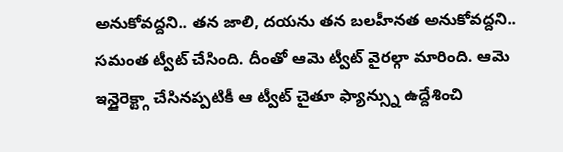అనుకోవద్దని.. తన జాలి, దయను తన బలహీనత అనుకోవద్దని.. సమంత ట్వీట్ చేసింది. దీంతో ఆమె ట్వీట్ వైరల్గా మారింది. ఆమె ఇన్డైరెక్ట్గా చేసినప్పటికీ ఆ ట్వీట్ చైతూ ఫ్యాన్స్ను ఉద్దేశించి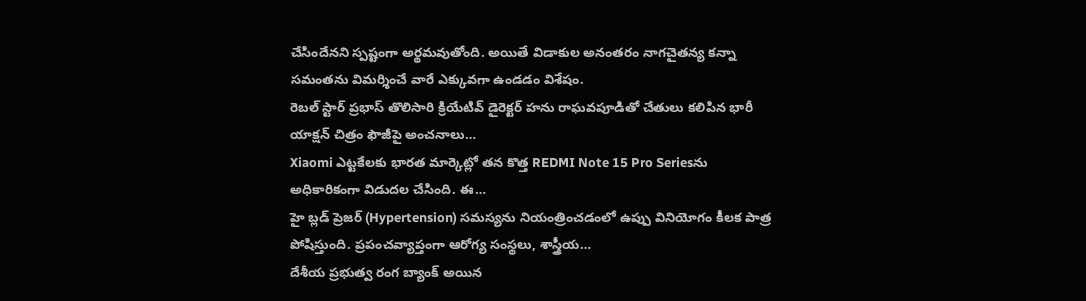చేసిందేనని స్పష్టంగా అర్థమవుతోంది. అయితే విడాకుల అనంతరం నాగచైతన్య కన్నా సమంతను విమర్శించే వారే ఎక్కువగా ఉండడం విశేషం.
రెబల్ స్టార్ ప్రభాస్ తొలిసారి క్రియేటివ్ డైరెక్టర్ హను రాఘవపూడితో చేతులు కలిపిన భారీ యాక్షన్ చిత్రం ఫౌజీపై అంచనాలు…
Xiaomi ఎట్టకేలకు భారత మార్కెట్లో తన కొత్త REDMI Note 15 Pro Seriesను అధికారికంగా విడుదల చేసింది. ఈ…
హై బ్లడ్ ప్రెజర్ (Hypertension) సమస్యను నియంత్రించడంలో ఉప్పు వినియోగం కీలక పాత్ర పోషిస్తుంది. ప్రపంచవ్యాప్తంగా ఆరోగ్య సంస్థలు, శాస్త్రీయ…
దేశీయ ప్రభుత్వ రంగ బ్యాంక్ అయిన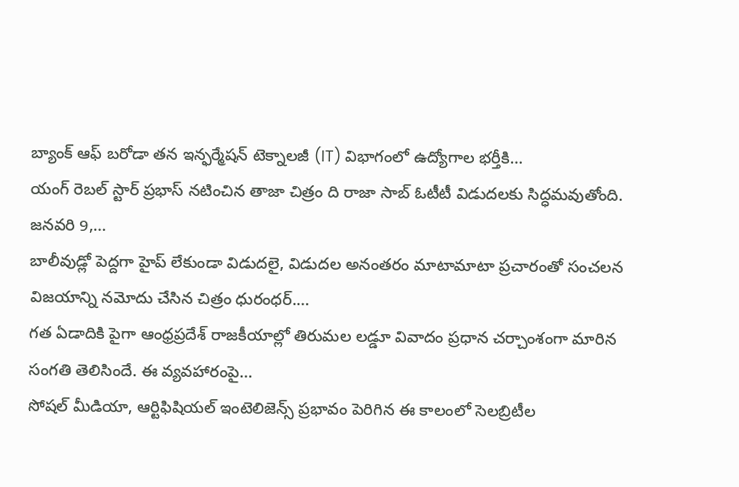బ్యాంక్ ఆఫ్ బరోడా తన ఇన్ఫర్మేషన్ టెక్నాలజీ (IT) విభాగంలో ఉద్యోగాల భర్తీకి…
యంగ్ రెబల్ స్టార్ ప్రభాస్ నటించిన తాజా చిత్రం ది రాజా సాబ్ ఓటీటీ విడుదలకు సిద్ధమవుతోంది. జనవరి 9,…
బాలీవుడ్లో పెద్దగా హైప్ లేకుండా విడుదలై, విడుదల అనంతరం మాటామాటా ప్రచారంతో సంచలన విజయాన్ని నమోదు చేసిన చిత్రం ధురంధర్.…
గత ఏడాదికి పైగా ఆంధ్రప్రదేశ్ రాజకీయాల్లో తిరుమల లడ్డూ వివాదం ప్రధాన చర్చాంశంగా మారిన సంగతి తెలిసిందే. ఈ వ్యవహారంపై…
సోషల్ మీడియా, ఆర్టిఫిషియల్ ఇంటెలిజెన్స్ ప్రభావం పెరిగిన ఈ కాలంలో సెలబ్రిటీల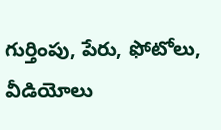గుర్తింపు, పేరు, ఫోటోలు, వీడియోలు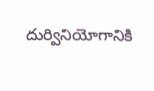దుర్వినియోగానికి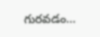గురవడం…